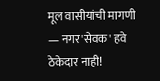मूल वासीयांची मागणी — नगर'सेवक' हवे ठेकेदार नाही!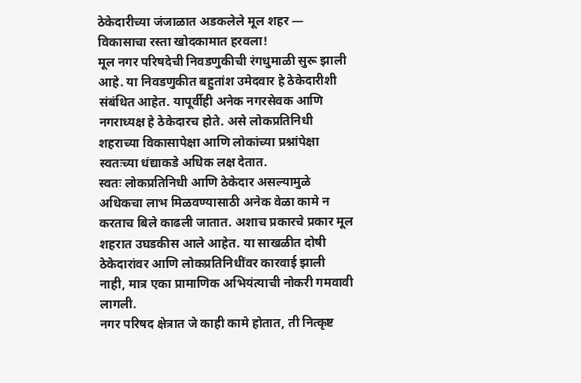ठेकेदारीच्या जंजाळात अडकलेले मूल शहर — विकासाचा रस्ता खोदकामात हरवला!
मूल नगर परिषदेची निवडणुकीची रंगधुमाळी सुरू झाली आहे. या निवडणुकीत बहुतांश उमेदवार हे ठेकेदारीशी संबंधित आहेत. यापूर्वीही अनेक नगरसेवक आणि नगराध्यक्ष हे ठेकेदारच होते. असे लोकप्रतिनिधी शहराच्या विकासापेक्षा आणि लोकांच्या प्रश्नांपेक्षा स्वतःच्या धंद्याकडे अधिक लक्ष देतात.
स्वतः लोकप्रतिनिधी आणि ठेकेदार असल्यामुळे अधिकचा लाभ मिळवण्यासाठी अनेक वेळा कामे न करताच बिले काढली जातात. अशाच प्रकारचे प्रकार मूल शहरात उघडकीस आले आहेत. या साखळीत दोषी ठेकेदारांवर आणि लोकप्रतिनिधींवर कारवाई झाली नाही, मात्र एका प्रामाणिक अभियंत्याची नोकरी गमवावी लागली.
नगर परिषद क्षेत्रात जे काही कामे होतात, ती नित्कृष्ट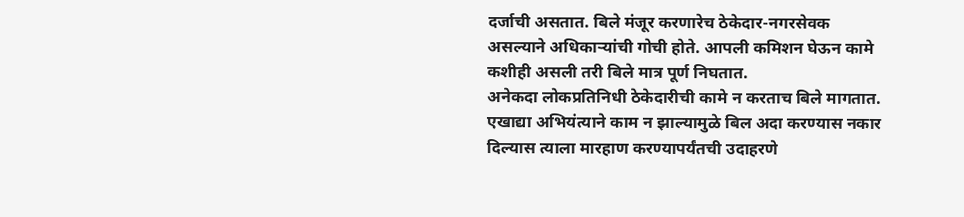दर्जाची असतात. बिले मंजूर करणारेच ठेकेदार-नगरसेवक असल्याने अधिकाऱ्यांची गोची होते. आपली कमिशन घेऊन कामे कशीही असली तरी बिले मात्र पूर्ण निघतात.
अनेकदा लोकप्रतिनिधी ठेकेदारीची कामे न करताच बिले मागतात. एखाद्या अभियंत्याने काम न झाल्यामुळे बिल अदा करण्यास नकार दिल्यास त्याला मारहाण करण्यापर्यंतची उदाहरणे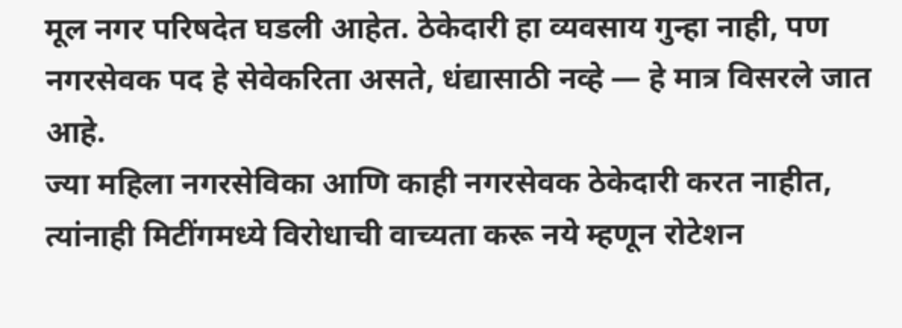मूल नगर परिषदेत घडली आहेत. ठेकेदारी हा व्यवसाय गुन्हा नाही, पण नगरसेवक पद हे सेवेकरिता असते, धंद्यासाठी नव्हे — हे मात्र विसरले जात आहे.
ज्या महिला नगरसेविका आणि काही नगरसेवक ठेकेदारी करत नाहीत, त्यांनाही मिटींगमध्ये विरोधाची वाच्यता करू नये म्हणून रोटेशन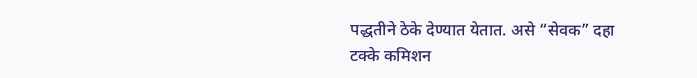पद्धतीने ठेके देण्यात येतात. असे “सेवक” दहा टक्के कमिशन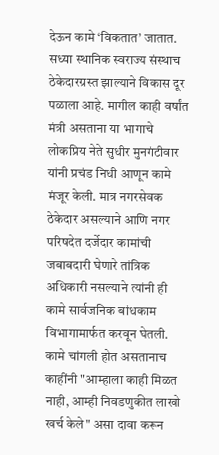देऊन कामे ‘विकतात’ जातात.
सध्या स्थानिक स्वराज्य संस्थाच ठेकेदारग्रस्त झाल्याने विकास दूर पळाला आहे. मागील काही वर्षांत मंत्री असताना या भागाचे लोकप्रिय नेते सुधीर मुनगंटीवार यांनी प्रचंड निधी आणून कामे मंजूर केली. मात्र नगरसेवक ठेकेदार असल्याने आणि नगर परिषदेत दर्जेदार कामांची जबाबदारी घेणारे तांत्रिक अधिकारी नसल्याने त्यांनी ही कामे सार्वजनिक बांधकाम विभागामार्फत करवून घेतली.
कामे चांगली होत असतानाच काहींनी "आम्हाला काही मिळत नाही, आम्ही निवडणुकीत लाखो खर्च केले" असा दावा करून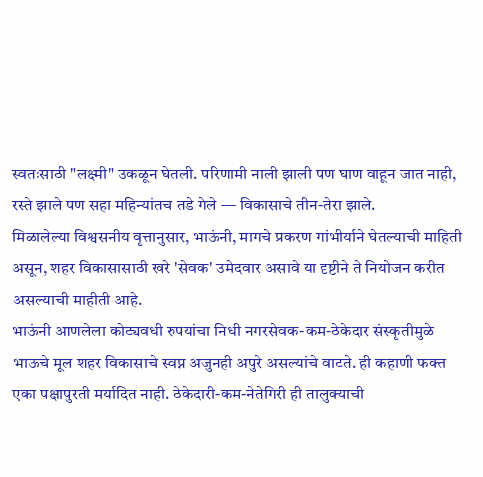स्वतःसाठी "लक्ष्मी" उकळून घेतली. परिणामी नाली झाली पण घाण वाहून जात नाही, रस्ते झाले पण सहा महिन्यांतच तडे गेले — विकासाचे तीन-तेरा झाले.
मिळालेल्या विश्वसनीय वृत्तानुसार, भाऊंनी, मागचे प्रकरण गांभीर्याने घेतल्याची माहिती असून, शहर विकासासाठी खरे 'सेवक' उमेदवार असावे या दृष्टीने ते नियोजन करीत असल्याची माहीती आहे.
भाऊंनी आणलेला कोट्यवधी रुपयांचा निधी नगरसेवक-कम-ठेकेदार संस्कृतीमुळे भाऊचे मूल शहर विकासाचे स्वप्न अजुनही अपुरे असल्यांचे वाटते. ही कहाणी फक्त एका पक्षापुरती मर्यादित नाही. ठेकेदारी-कम-नेतेगिरी ही तालुक्याची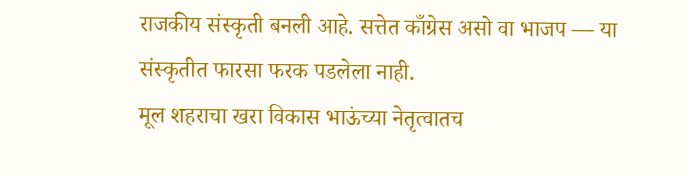राजकीय संस्कृती बनली आहे. सत्तेत काँग्रेस असो वा भाजप — या संस्कृतीत फारसा फरक पडलेला नाही.
मूल शहराचा खरा विकास भाऊंच्या नेतृत्वातच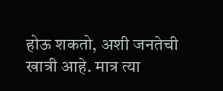होऊ शकतो, अशी जनतेची खात्री आहे. मात्र त्या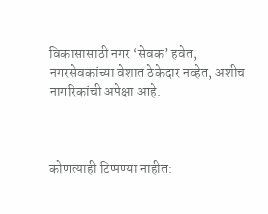विकासासाठी नगर ‘सेवक’ हवेत, नगरसेवकांच्या वेशात ठेकेदार नव्हेत, अशीच नागरिकांची अपेक्षा आहे.



कोणत्याही टिप्पण्या नाहीत: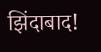झिंदाबाद!